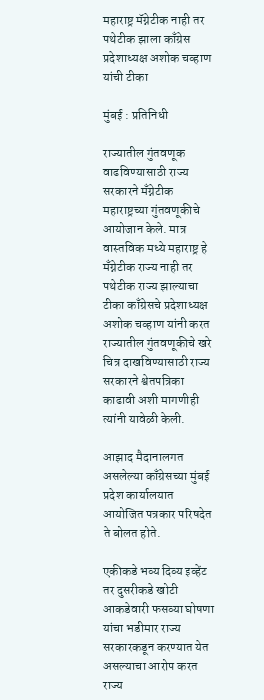महाराष्ट्र मॅग्नेटीक नाही तर पथेटीक झाला काँग्रेस प्रदेशाध्यक्ष अशोक चव्हाण यांची टीका

मुंबई : प्रतिनिधी

राज्यातील गुंतवणूक वाढविण्यासाठी राज्य सरकारने मँग्नेटीक महाराष्ट्रच्या गुंतवणूकीचे आयोजान केले. मात्र वास्तविक मध्ये महाराष्ट्र हे मँग्नेटीक राज्य नाही तर पथेटीक राज्य झाल्याचा टीका काँग्रेसचे प्रदेशाध्यक्ष अशोक चव्हाण यांनी करत राज्यातील गुंतवणूकीचे खरे चित्र दाखविण्यासाठी राज्य सरकारने श्वेतपत्रिका काढावी अशी मागणीही त्यांनी यावेळी केली.

आझाद मैदानालगत असलेल्या काँग्रेसच्या मुंबई प्रदेश कार्यालयात आयोजित पत्रकार परिषदेत ते बोलत होते.

एकीकडे भव्य दिव्य इव्हेंट तर दुसरीकडे खोटी आकडेवारी फसव्या घोषणा यांचा भडीमार राज्य सरकारकडून करण्यात येत असल्याचा आरोप करत राज्य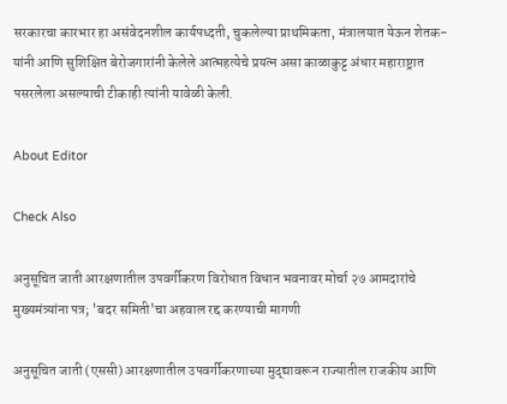सरकारचा कारभार हा असंवेदनशील कार्यपध्दती, चुकलेल्या प्राथमिकता, मंत्रालयात येऊन शेतक-यांनी आणि सुशिक्षित बेरोजगारांनी केलेले आत्महत्येचे प्रयत्न असा काळाकुट्ट अंधार महाराष्ट्रात पसरलेला असल्याची टीकाही त्यांनी यावेळी केली.

About Editor

Check Also

अनुसूचित जाती आरक्षणातील उपवर्गीकरण विरोधात विधान भवनावर मोर्चा २७ आमदारांचे मुख्यमंत्र्यांना पत्र; 'बदर समिती'चा अहवाल रद्द करण्याची मागणी

अनुसूचित जाती (एससी) आरक्षणातील उपवर्गीकरणाच्या मुद्द्यावरून राज्यातील राजकीय आणि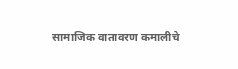सामाजिक वातावरण कमालीचे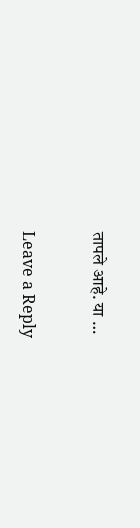तापले आहे. या …

Leave a Reply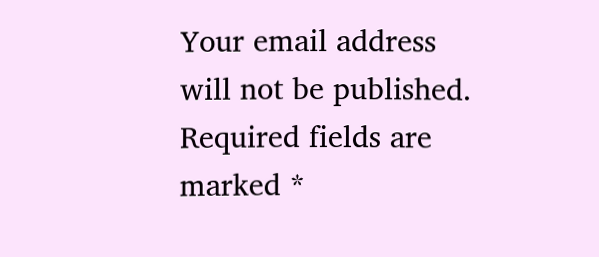Your email address will not be published. Required fields are marked *